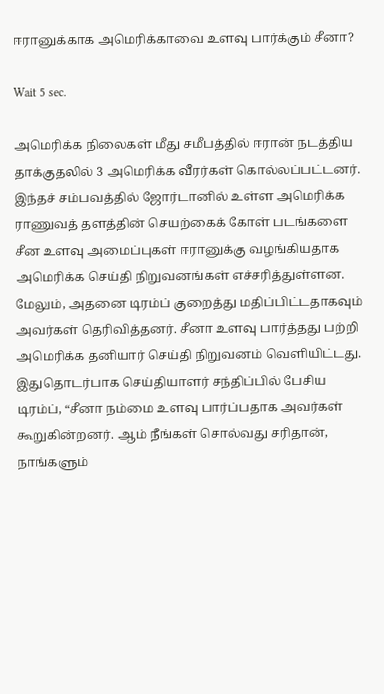ஈரானுக்காக அமெரிக்காவை உளவு பார்க்கும் சீனா?

Wait 5 sec.

அமெரிக்க நிலைகள் மீது சமீபத்தில் ஈரான் நடத்திய தாக்குதலில் 3 அமெரிக்க வீரர்கள் கொல்லப்பட்டனர். இந்தச் சம்பவத்தில் ஜோர்டானில் உள்ள அமெரிக்க ராணுவத் தளத்தின் செயற்கைக் கோள் படங்களை சீன உளவு அமைப்புகள் ஈரானுக்கு வழங்கியதாக அமெரிக்க செய்தி நிறுவனங்கள் எச்சரித்துள்ளன. மேலும், அதனை டிரம்ப் குறைத்து மதிப்பிட்டதாகவும் அவர்கள் தெரிவித்தனர். சீனா உளவு பார்த்தது பற்றி அமெரிக்க தனியார் செய்தி நிறுவனம் வெளியிட்டது. இதுதொடர்பாக செய்தியாளர் சந்திப்பில் பேசிய டிரம்ப், “சீனா நம்மை உளவு பார்ப்பதாக அவர்கள் கூறுகின்றனர். ஆம் நீங்கள் சொல்வது சரிதான், நாங்களும்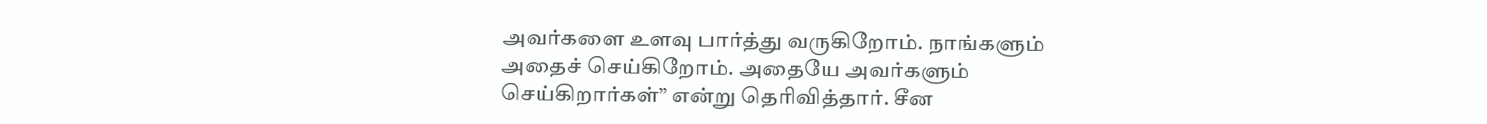அவர்களை உளவு பார்த்து வருகிறோம். நாங்களும் அதைச் செய்கிறோம். அதையே அவர்களும் செய்கிறார்கள்” என்று தெரிவித்தார். சீன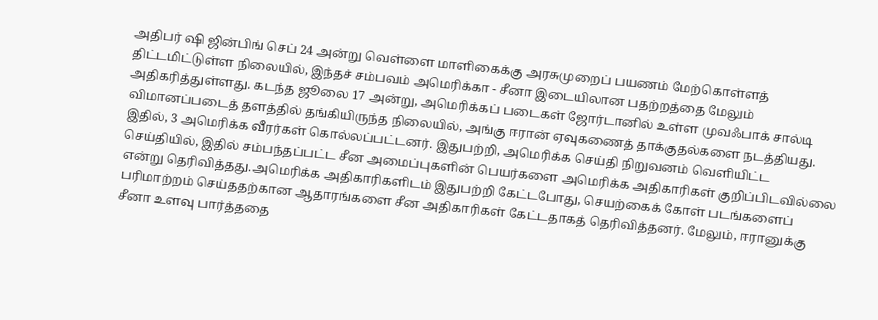அதிபர் ஷி ஜின்பிங் செப் 24 அன்று வெள்ளை மாளிகைக்கு அரசுமுறைப் பயணம் மேற்கொள்ளத் திட்டமிட்டுள்ள நிலையில், இந்தச் சம்பவம் அமெரிக்கா - சீனா இடையிலான பதற்றத்தை மேலும் அதிகரித்துள்ளது. கடந்த ஜூலை 17 அன்று, அமெரிக்கப் படைகள் ஜோர்டானில் உள்ள முவஃபாக் சால்டி விமானப்படைத் தளத்தில் தங்கியிருந்த நிலையில், அங்கு ஈரான் ஏவுகணைத் தாக்குதல்களை நடத்தியது. இதில், 3 அமெரிக்க வீரர்கள் கொல்லப்பட்டனர். இதுபற்றி, அமெரிக்க செய்தி நிறுவனம் வெளியிட்ட செய்தியில், இதில் சம்பந்தப்பட்ட சீன அமைப்புகளின் பெயர்களை அமெரிக்க அதிகாரிகள் குறிப்பிடவில்லை என்று தெரிவித்தது.அமெரிக்க அதிகாரிகளிடம் இதுபற்றி கேட்டபோது, செயற்கைக் கோள் படங்களைப் பரிமாற்றம் செய்ததற்கான ஆதாரங்களை சீன அதிகாரிகள் கேட்டதாகத் தெரிவித்தனர். மேலும், ஈரானுக்கு சீனா உளவு பார்த்ததை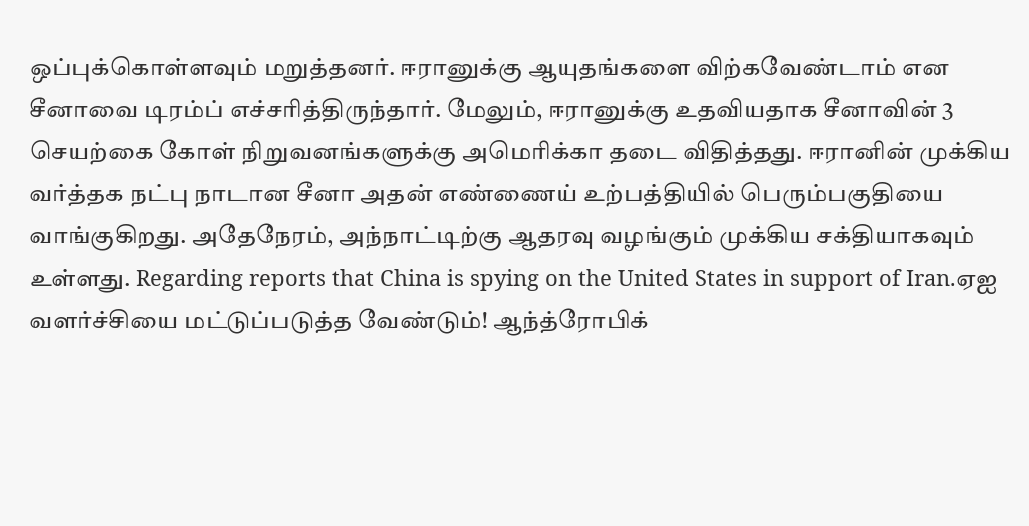ஒப்புக்கொள்ளவும் மறுத்தனர். ஈரானுக்கு ஆயுதங்களை விற்கவேண்டாம் என சீனாவை டிரம்ப் எச்சரித்திருந்தார். மேலும், ஈரானுக்கு உதவியதாக சீனாவின் 3 செயற்கை கோள் நிறுவனங்களுக்கு அமெரிக்கா தடை விதித்தது. ஈரானின் முக்கிய வர்த்தக நட்பு நாடான சீனா அதன் எண்ணைய் உற்பத்தியில் பெரும்பகுதியை வாங்குகிறது. அதேநேரம், அந்நாட்டிற்கு ஆதரவு வழங்கும் முக்கிய சக்தியாகவும் உள்ளது. Regarding reports that China is spying on the United States in support of Iran.ஏஐ வளர்ச்சியை மட்டுப்படுத்த வேண்டும்! ஆந்த்ரோபிக்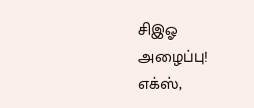சிஇஓ அழைப்பு! எக்ஸ்,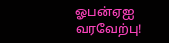ஓபன்ஏஐ வரவேற்பு!